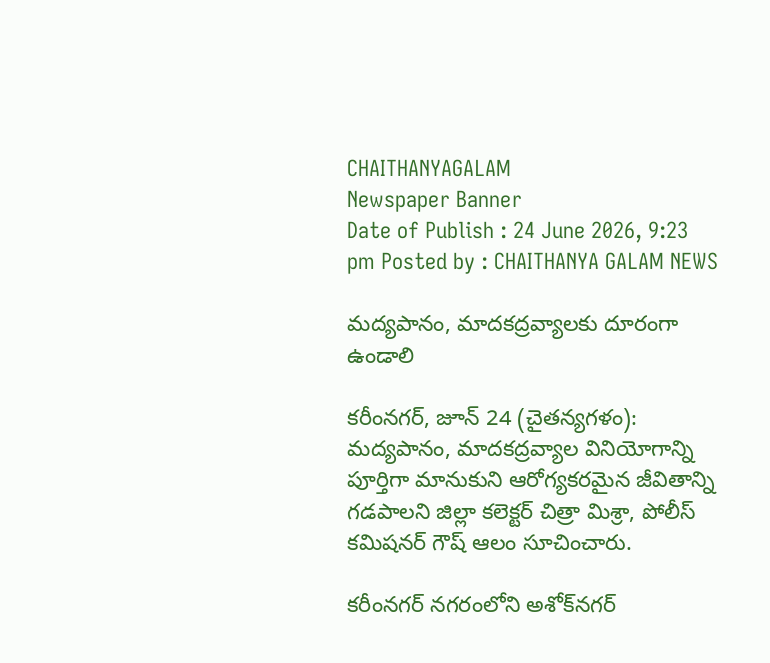CHAITHANYAGALAM
Newspaper Banner
Date of Publish : 24 June 2026, 9:23 pm Posted by : CHAITHANYA GALAM NEWS

మద్యపానం, మాదకద్రవ్యాలకు దూరంగా ఉండాలి

కరీంనగర్, జూన్ 24 (చైతన్యగళం): మద్యపానం, మాదకద్రవ్యాల వినియోగాన్ని పూర్తిగా మానుకుని ఆరోగ్యకరమైన జీవితాన్ని గడపాలని జిల్లా కలెక్టర్ చిత్రా మిశ్రా, పోలీస్ కమిషనర్ గౌష్ ఆలం సూచించారు.

కరీంనగర్ నగరంలోని అశోక్‌నగర్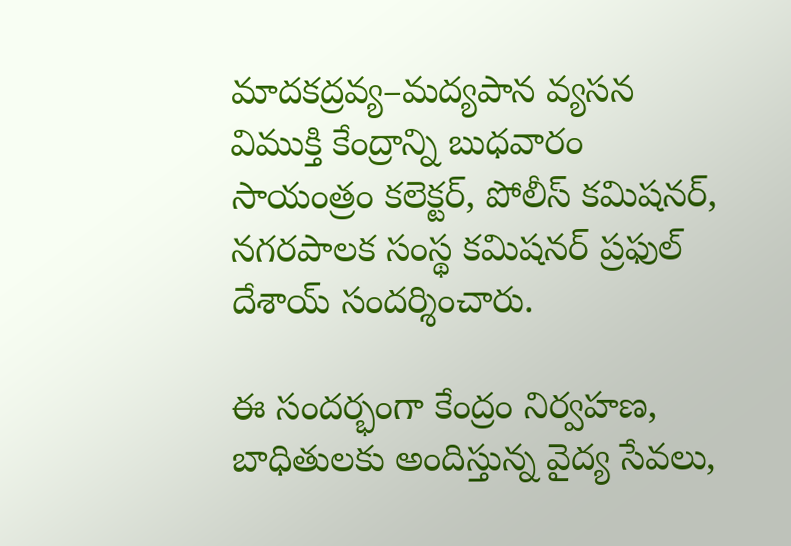మాదకద్రవ్య–మద్యపాన వ్యసన విముక్తి కేంద్రాన్ని బుధవారం సాయంత్రం కలెక్టర్, పోలీస్ కమిషనర్, నగరపాలక సంస్థ కమిషనర్ ప్రఫుల్ దేశాయ్ సందర్శించారు.

ఈ సందర్భంగా కేంద్రం నిర్వహణ, బాధితులకు అందిస్తున్న వైద్య సేవలు,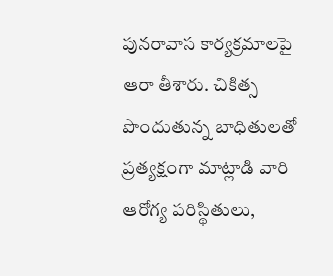పునరావాస కార్యక్రమాలపై ఆరా తీశారు. చికిత్స పొందుతున్న బాధితులతో ప్రత్యక్షంగా మాట్లాడి వారి ఆరోగ్య పరిస్థితులు,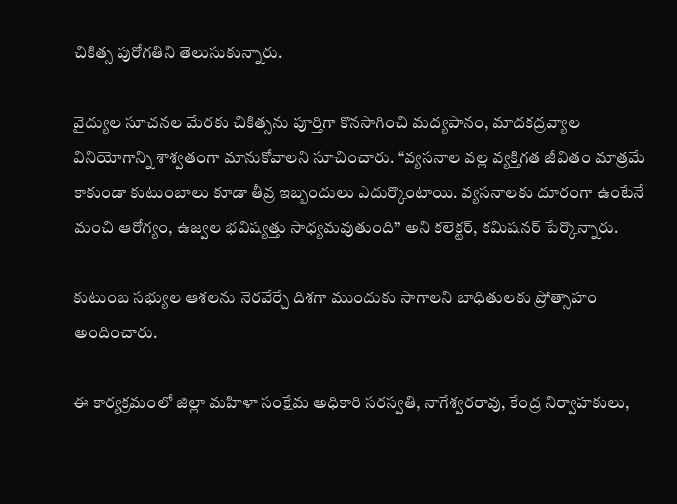చికిత్స పురోగతిని తెలుసుకున్నారు.

వైద్యుల సూచనల మేరకు చికిత్సను పూర్తిగా కొనసాగించి మద్యపానం, మాదకద్రవ్యాల వినియోగాన్ని శాశ్వతంగా మానుకోవాలని సూచించారు. “వ్యసనాల వల్ల వ్యక్తిగత జీవితం మాత్రమే కాకుండా కుటుంబాలు కూడా తీవ్ర ఇబ్బందులు ఎదుర్కొంటాయి. వ్యసనాలకు దూరంగా ఉంటేనే మంచి ఆరోగ్యం, ఉజ్వల భవిష్యత్తు సాధ్యమవుతుంది” అని కలెక్టర్, కమిషనర్ పేర్కొన్నారు.

కుటుంబ సభ్యుల ఆశలను నెరవేర్చే దిశగా ముందుకు సాగాలని బాధితులకు ప్రోత్సాహం అందించారు.

ఈ కార్యక్రమంలో జిల్లా మహిళా సంక్షేమ అధికారి సరస్వతి, నాగేశ్వరరావు, కేంద్ర నిర్వాహకులు,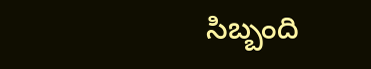సిబ్బంది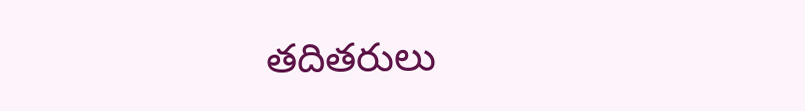తదితరులు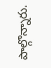పాల్గొన్నారు.